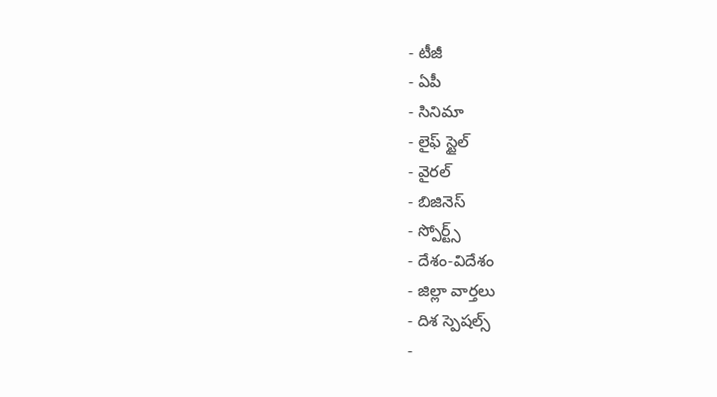- టీజీ
- ఏపీ
- సినిమా
- లైఫ్ స్టైల్
- వైరల్
- బిజినెస్
- స్పోర్ట్స్
- దేశం-విదేశం
- జిల్లా వార్తలు
- దిశ స్పెషల్స్
-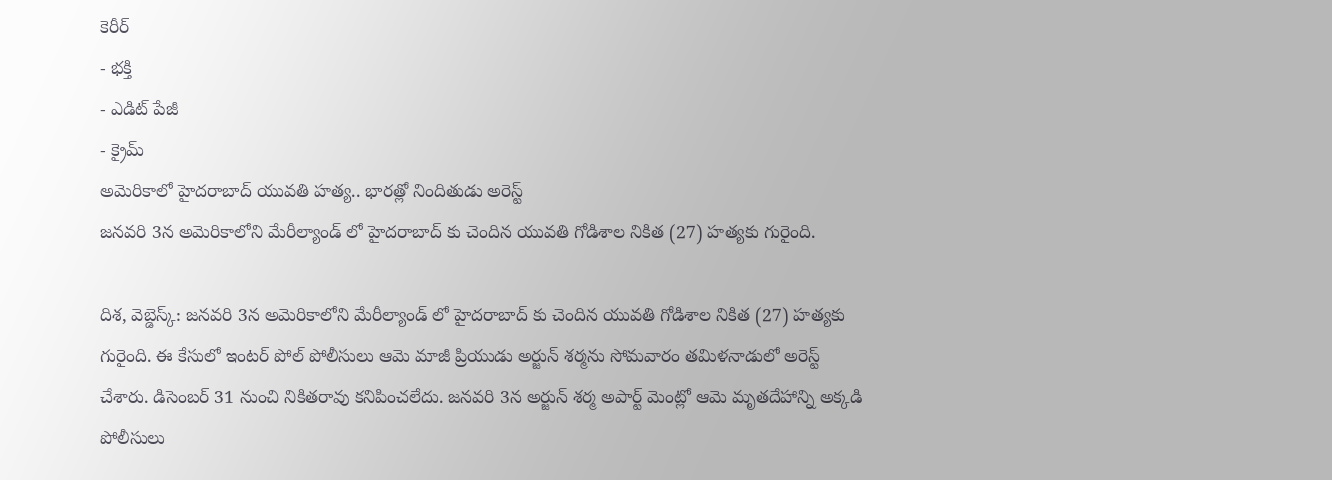కెరీర్
- భక్తి
- ఎడిట్ పేజీ
- క్రైమ్
అమెరికాలో హైదరాబాద్ యువతి హత్య.. భారత్లో నిందితుడు అరెస్ట్
జనవరి 3న అమెరికాలోని మేరీల్యాండ్ లో హైదరాబాద్ కు చెందిన యువతి గోడిశాల నికిత (27) హత్యకు గురైంది.

దిశ, వెబ్డెస్క్: జనవరి 3న అమెరికాలోని మేరీల్యాండ్ లో హైదరాబాద్ కు చెందిన యువతి గోడిశాల నికిత (27) హత్యకు గురైంది. ఈ కేసులో ఇంటర్ పోల్ పోలీసులు ఆమె మాజీ ప్రియుడు అర్జున్ శర్మను సోమవారం తమిళనాడులో అరెస్ట్ చేశారు. డిసెంబర్ 31 నుంచి నికితరావు కనిపించలేదు. జనవరి 3న అర్జున్ శర్మ అపార్ట్ మెంట్లో ఆమె మృతదేహాన్ని అక్కడి పోలీసులు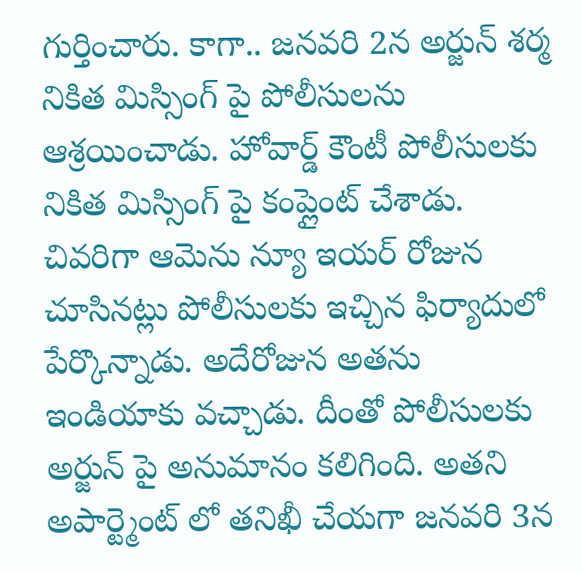గుర్తించారు. కాగా.. జనవరి 2న అర్జున్ శర్మ నికిత మిస్సింగ్ పై పోలీసులను ఆశ్రయించాడు. హోవార్డ్ కౌంటీ పోలీసులకు నికిత మిస్సింగ్ పై కంప్లైంట్ చేశాడు. చివరిగా ఆమెను న్యూ ఇయర్ రోజున చూసినట్లు పోలీసులకు ఇచ్చిన ఫిర్యాదులో పేర్కొన్నాడు. అదేరోజున అతను ఇండియాకు వచ్చాడు. దీంతో పోలీసులకు అర్జున్ పై అనుమానం కలిగింది. అతని అపార్ట్మెంట్ లో తనిఖీ చేయగా జనవరి 3న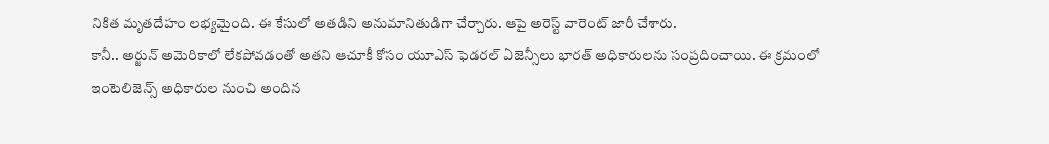నికిత మృతదేహం లభ్యమైంది. ఈ కేసులో అతడిని అనుమానితుడిగా చేర్చారు. ఆపై అరెస్ట్ వారెంట్ జారీ చేశారు.
కానీ.. అర్జున్ అమెరికాలో లేకపోవడంతో అతని ఆచూకీ కోసం యూఎస్ ఫెడరల్ ఏజెన్సీలు భారత్ అధికారులను సంప్రదించాయి. ఈ క్రమంలో ఇంటెలిజెన్స్ అధికారుల నుంచి అందిన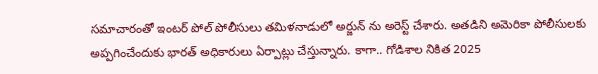సమాచారంతో ఇంటర్ పోల్ పోలీసులు తమిళనాడులో అర్జున్ ను అరెస్ట్ చేశారు. అతడిని అమెరికా పోలీసులకు అప్పగించేందుకు భారత్ అధికారులు ఏర్పాట్లు చేస్తున్నారు. కాగా.. గోడిశాల నికిత 2025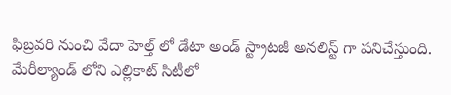ఫిబ్రవరి నుంచి వేదా హెల్త్ లో డేటా అండ్ స్ట్రాటజీ అనలిస్ట్ గా పనిచేస్తుంది. మేరీల్యాండ్ లోని ఎల్లికాట్ సిటీలో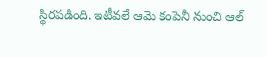స్థిరపడింది. ఇటీవలే ఆమె కంపెనీ నుంచి ఆల్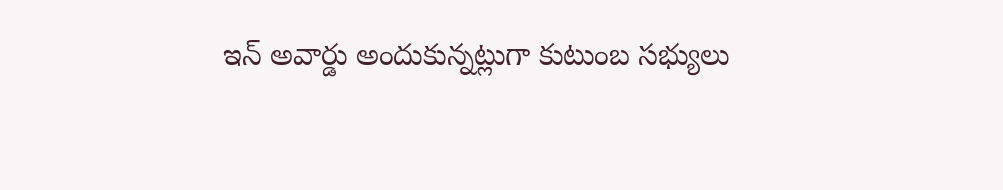ఇన్ అవార్డు అందుకున్నట్లుగా కుటుంబ సభ్యులు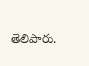తెలిపారు.